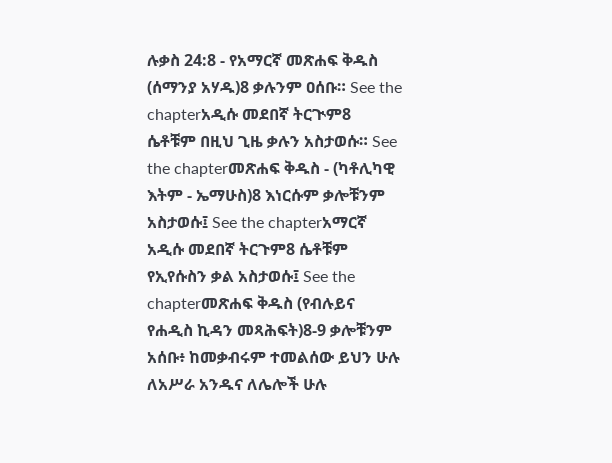ሉቃስ 24:8 - የአማርኛ መጽሐፍ ቅዱስ (ሰማንያ አሃዱ)8 ቃሉንም ዐሰቡ። See the chapterአዲሱ መደበኛ ትርጒም8 ሴቶቹም በዚህ ጊዜ ቃሉን አስታወሱ። See the chapterመጽሐፍ ቅዱስ - (ካቶሊካዊ እትም - ኤማሁስ)8 እነርሱም ቃሎቹንም አስታወሱ፤ See the chapterአማርኛ አዲሱ መደበኛ ትርጉም8 ሴቶቹም የኢየሱስን ቃል አስታወሱ፤ See the chapterመጽሐፍ ቅዱስ (የብሉይና የሐዲስ ኪዳን መጻሕፍት)8-9 ቃሎቹንም አሰቡ፥ ከመቃብሩም ተመልሰው ይህን ሁሉ ለአሥራ አንዱና ለሌሎች ሁሉ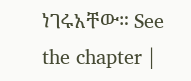ነገሩአቸው። See the chapter |